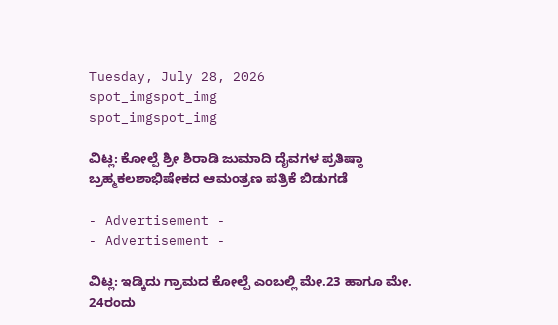Tuesday, July 28, 2026
spot_imgspot_img
spot_imgspot_img

ವಿಟ್ಲ: ಕೋಲ್ಪೆ ಶ್ರೀ ಶಿರಾಡಿ ಜುಮಾದಿ ದೈವಗಳ ಪ್ರತಿಷ್ಠಾ ಬ್ರಹ್ಮಕಲಶಾಭಿಷೇಕದ ಆಮಂತ್ರಣ ಪತ್ರಿಕೆ ಬಿಡುಗಡೆ

- Advertisement -
- Advertisement -

ವಿಟ್ಲ: ಇಡ್ಕಿದು ಗ್ರಾಮದ ಕೋಲ್ಪೆ ಎಂಬಲ್ಲಿ ಮೇ.23 ಹಾಗೂ ಮೇ. 24ರಂದು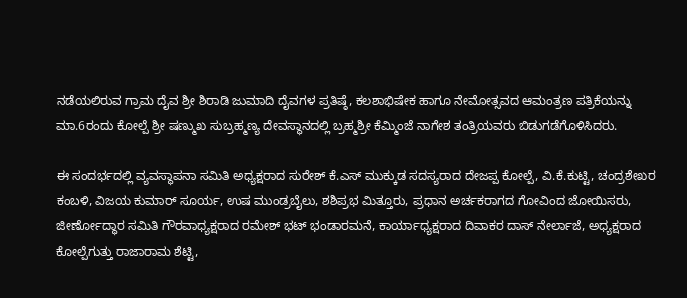ನಡೆಯಲಿರುವ ಗ್ರಾಮ ದೈವ ಶ್ರೀ ಶಿರಾಡಿ ಜುಮಾದಿ ದೈವಗಳ ಪ್ರತಿಷ್ಠೆ, ಕಲಶಾಭಿಷೇಕ ಹಾಗೂ ನೇಮೋತ್ಸವದ ಆಮಂತ್ರಣ ಪತ್ರಿಕೆಯನ್ನು ಮಾ.6ರಂದು ಕೋಲ್ಪೆ ಶ್ರೀ ಷಣ್ಮುಖ ಸುಬ್ರಹ್ಮಣ್ಯ ದೇವಸ್ಥಾನದಲ್ಲಿ ಬ್ರಹ್ಮಶ್ರೀ ಕೆಮ್ಮಿಂಜೆ ನಾಗೇಶ ತಂತ್ರಿಯವರು ಬಿಡುಗಡೆಗೊಳಿಸಿದರು.

ಈ ಸಂದರ್ಭದಲ್ಲಿ ವ್ಯವಸ್ಥಾಪನಾ ಸಮಿತಿ ಅಧ್ಯಕ್ಷರಾದ ಸುರೇಶ್ ಕೆ.ಎಸ್ ಮುಕ್ಕುಡ ಸದಸ್ಯರಾದ ದೇಜಪ್ಪ ಕೋಲ್ಪೆ, ವಿ.ಕೆ.ಕುಟ್ಟಿ, ಚಂದ್ರಶೇಖರ ಕಂಬಳಿ, ವಿಜಯ ಕುಮಾರ್ ಸೂರ್ಯ, ಉಷ ಮುಂಡ್ರಬೈಲು, ಶಶಿಪ್ರಭ ಮಿತ್ತೂರು, ಪ್ರಧಾನ ಅರ್ಚಕರಾಗದ ಗೋವಿಂದ ಜೋಯಿಸರು, ಜೀರ್ಣೋದ್ಧಾರ ಸಮಿತಿ ಗೌರವಾಧ್ಯಕ್ಷರಾದ ರಮೇಶ್ ಭಟ್ ಭಂಡಾರಮನೆ, ಕಾರ್ಯಾಧ್ಯಕ್ಷರಾದ ದಿವಾಕರ ದಾಸ್ ನೇರ್ಲಾಜೆ, ಅಧ್ಯಕ್ಷರಾದ ಕೋಲ್ಪೆಗುತ್ತು ರಾಜಾರಾಮ‌ ಶೆಟ್ಟಿ,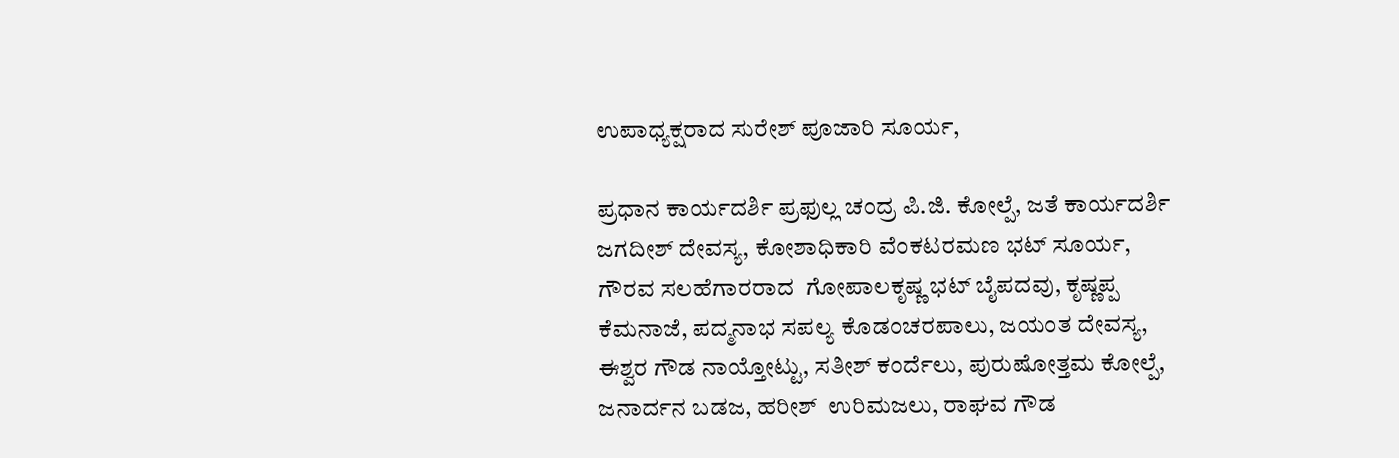ಉಪಾಧ್ಯಕ್ಷರಾದ ಸುರೇಶ್ ಪೂಜಾರಿ ಸೂರ್ಯ,

ಪ್ರಧಾನ ಕಾರ್ಯದರ್ಶಿ ಪ್ರಫುಲ್ಲ ಚಂದ್ರ ಪಿ.ಜಿ. ಕೋಲ್ಪೆ, ಜತೆ ಕಾರ್ಯದರ್ಶಿ ಜಗದೀಶ್ ದೇವಸ್ಯ, ಕೋಶಾಧಿಕಾರಿ ವೆಂಕಟರಮಣ ಭಟ್ ಸೂರ್ಯ, ಗೌರವ ಸಲಹೆಗಾರರಾದ  ಗೋಪಾಲಕೃಷ್ಣ ಭಟ್ ಬೈಪದವು, ಕೃಷ್ಣಪ್ಪ ಕೆಮನಾಜೆ, ಪದ್ಮನಾಭ ಸಪಲ್ಯ ಕೊಡಂಚರಪಾಲು, ಜಯಂತ ದೇವಸ್ಯ, ಈಶ್ವರ ಗೌಡ ನಾಯ್ತೋಟ್ಟು, ಸತೀಶ್ ಕಂರ್ದೆಲು, ಪುರುಷೋತ್ತಮ ಕೋಲ್ಪೆ, ಜನಾರ್ದನ ಬಡಜ, ಹರೀಶ್  ಉರಿಮಜಲು, ರಾಘವ ಗೌಡ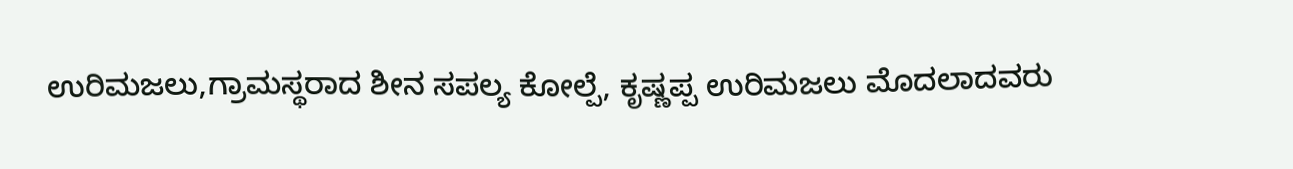ಉರಿಮಜಲು,ಗ್ರಾಮಸ್ಥರಾದ ಶೀನ ಸಪಲ್ಯ ಕೋಲ್ಪೆ, ಕೃಷ್ಣಪ್ಪ ಉರಿಮಜಲು ಮೊದಲಾದವರು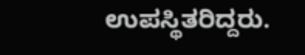ಉಪಸ್ಥಿತರಿದ್ದರು.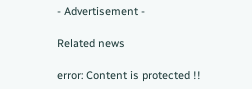- Advertisement -

Related news

error: Content is protected !!